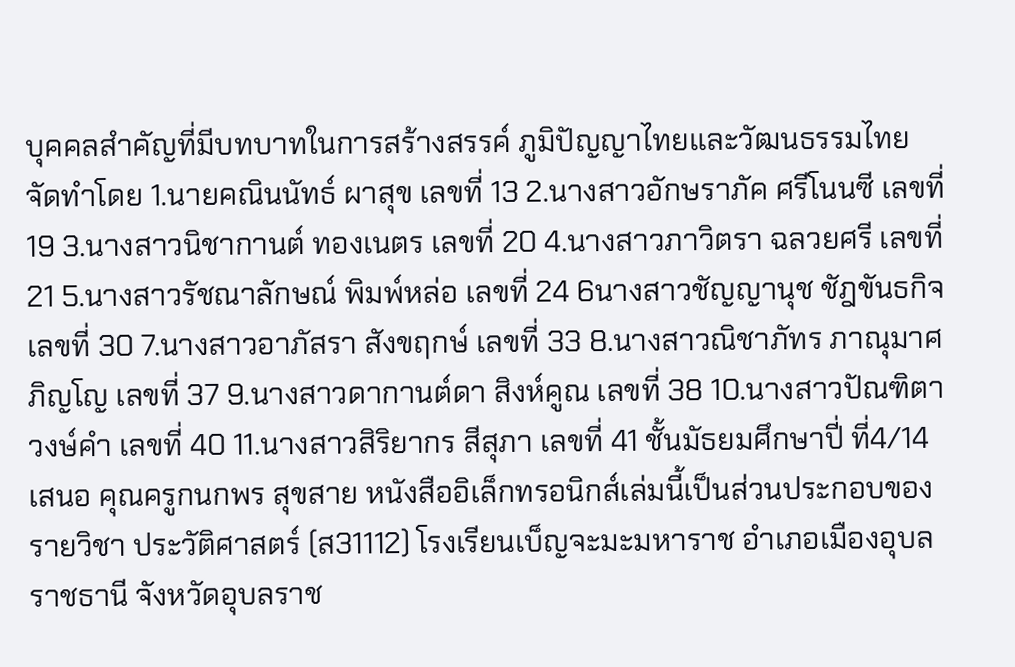บุคคลสำคัญที่มีบทบาทในการสร้างสรรค์ ภูมิปัญญาไทยและวัฒนธรรมไทย
จัดทำโดย 1.นายคณินนัทธ์ ผาสุข เลขที่ 13 2.นางสาวอักษราภัค ศรีโนนซี เลขที่ 19 3.นางสาวนิชากานต์ ทองเนตร เลขที่ 20 4.นางสาวภาวิตรา ฉลวยศรี เลขที่ 21 5.นางสาวรัชณาลักษณ์ พิมพ์หล่อ เลขที่ 24 6นางสาวชัญญานุช ชัฎขันธกิจ เลขที่ 30 7.นางสาวอาภัสรา สังขฤกษ์ เลขที่ 33 8.นางสาวณิชาภัทร ภาณุมาศภิญโญ เลขที่ 37 9.นางสาวดากานต์ดา สิงห์คูณ เลขที่ 38 10.นางสาวปัณฑิตา วงษ์คำ เลขที่ 40 11.นางสาวสิริยากร สีสุภา เลขที่ 41 ชั้นมัธยมศึกษาปี่ ที่4/14 เสนอ คุณครูกนกพร สุขสาย หนังสืออิเล็กทรอนิกส์เล่มนี้เป็นส่วนประกอบของรายวิชา ประวัติศาสตร์ (ส31112) โรงเรียนเบ็ญจะมะมหาราช อำเภอเมืองอุบลราชธานี จังหวัดอุบลราช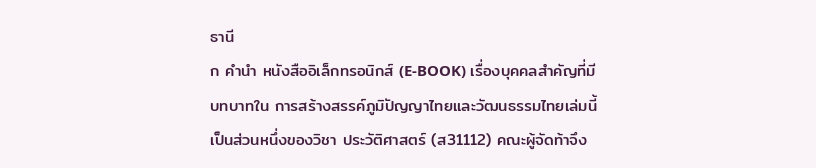ธานี
ก คำนำ หนังสืออิเล็กทรอนิกส์ (E-BOOK) เรื่องบุคคลสำคัญที่มีบทบาทใน การสร้างสรรค์ภูมิปัญญาไทยและวัฒนธรรมไทยเล่มนี้เป็นส่วนหนึ่งของวิชา ประวัติศาสตร์ (ส31112) คณะผู้จัดท้าจึง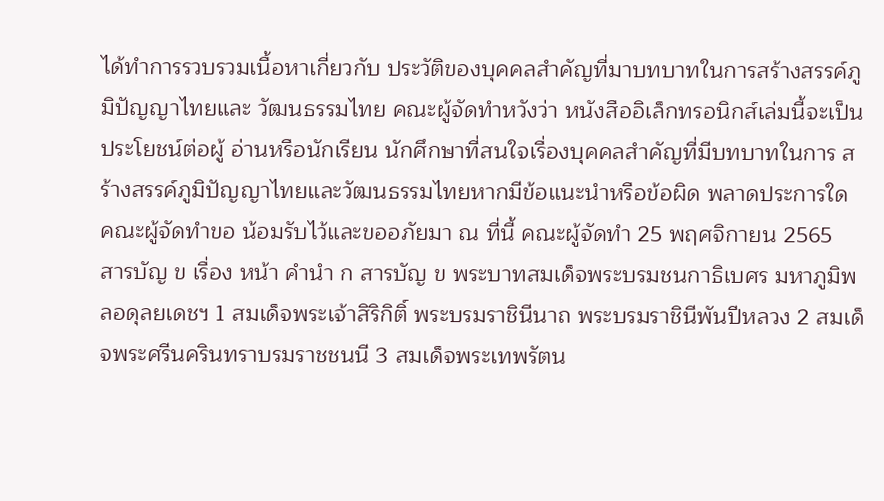ได้ทำการรวบรวมเนื้อหาเกี่ยวกับ ประวัติของบุคคลสำคัญที่มาบทบาทในการสร้างสรรค์ภูมิปัญญาไทยและ วัฒนธรรมไทย คณะผู้จัดทำหวังว่า หนังสืออิเล็กทรอนิกส์เล่มนี้จะเป็นประโยชน์ต่อผู้ อ่านหรือนักเรียน นักศึกษาที่สนใจเรื่องบุคคลสำคัญที่มีบทบาทในการ สร้างสรรค์ภูมิปัญญาไทยและวัฒนธรรมไทยหากมีข้อแนะนำหรือข้อผิด พลาดประการใด คณะผู้จัดทําขอ น้อมรับไว้และขออภัยมา ณ ที่นี้ คณะผู้จัดทำ 25 พฤศจิกายน 2565
สารบัญ ข เรื่อง หน้า คำนำ ก สารบัญ ข พระบาทสมเด็จพระบรมชนกาธิเบศร มหาภูมิพลอดุลยเดชฯ 1 สมเด็จพระเจ้าสิริกิติ์ พระบรมราชินีนาถ พระบรมราชินีพันปีหลวง 2 สมเด็จพระศรีนครินทราบรมราชชนนี 3 สมเด็จพระเทพรัตน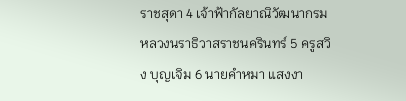ราชสุดา 4 เจ้าฟ้ากัลยาณิวัฒนากรมหลวงนราธิวาสราชนครินทร์ 5 ครูสวิง บุญเจิม 6 นายคำหมา แสงงา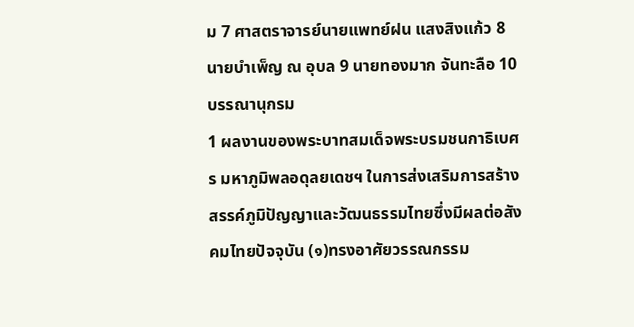ม 7 ศาสตราจารย์นายแพทย์ฝน แสงสิงแก้ว 8 นายบำเพ็ญ ณ อุบล 9 นายทองมาก จันทะลือ 10 บรรณานุกรม
1 ผลงานของพระบาทสมเด็จพระบรมชนกาธิเบศร มหาภูมิพลอดุลยเดชฯ ในการส่งเสริมการสร้างสรรค์ภูมิปัญญาและวัฒนธรรมไทยซึ่งมีผลต่อสังคมไทยปัจจุบัน (๑)ทรงอาศัยวรรณกรรม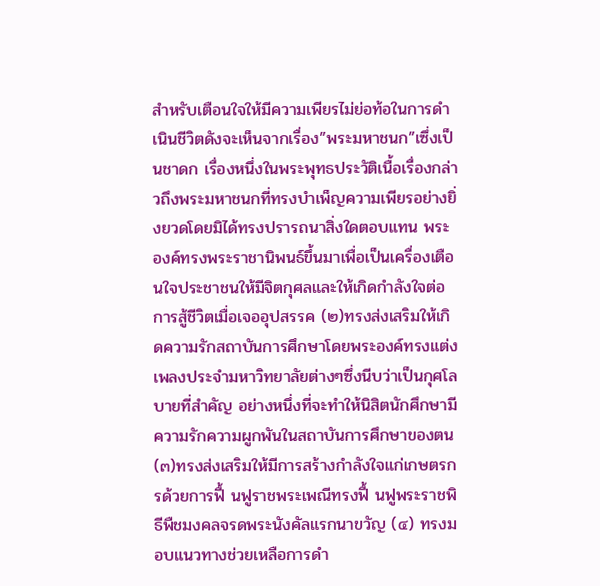สำหรับเตือนใจให้มีความเพียรไม่ย่อท้อในการดำเนินชีวิตดังจะเห็นจากเรื่อง”พระมหาชนก”เซึ่งเป็นชาดก เรื่องหนึ่งในพระพุทธประวัติเนื้อเรื่องกล่าวถึงพระมหาชนกที่ทรงบำเพ็ญความเพียรอย่างยิ่งยวดโดยมิได้ทรงปรารถนาสิ่งใดตอบแทน พระองค์ทรงพระราชานิพนธ์ขึ้นมาเพื่อเป็นเครื่องเตือนใจประชาชนให้มีจิตกุศลและให้เกิดกำลังใจต่อการสู้ชีวิตเมื่อเจออุปสรรค (๒)ทรงส่งเสริมให้เกิดความรักสถาบันการศึกษาโดยพระองค์ทรงแต่งเพลงประจำมหาวิทยาลัยต่างๆซึ่งนีบว่าเป็นกุศโลบายที่สำคัญ อย่างหนึ่งที่จะทำให้นิสิตนักศึกษามีความรักความผูกพันในสถาบันการศึกษาของตน (๓)ทรงส่งเสริมให้มีการสร้างกำลังใจแก่เกษตรกรด้วยการฟื้ นฟูราชพระเพณีทรงฟื้ นฟูพระราชพิธีพืชมงคลจรดพระนังคัลแรกนาขวัญ (๔) ทรงมอบแนวทางช่วยเหลือการดำ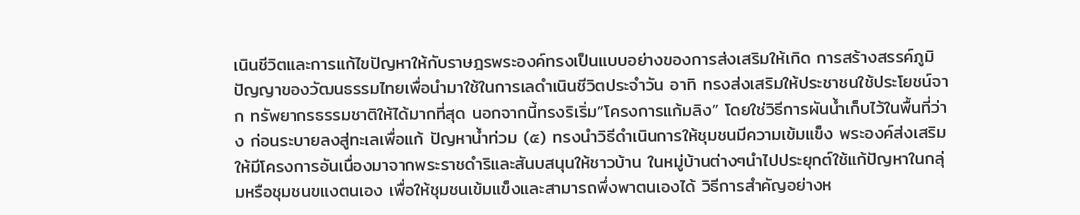เนินชีวิตและการแก้ไขปัญหาให้กับราษฎรพระองค์ทรงเป็นแบบอย่างของการส่งเสริมให้เกิด การสร้างสรรค์ภูมิปัญญาของวัฒนธรรมไทยเพื่อนำมาใช้ในการเลดำเนินชีวิตประจำวัน อาทิ ทรงส่งเสริมให้ประชาชนใช้ประโยชน์จาก ทรัพยากรธรรมชาติให้ได้มากที่สุด นอกจากนี้ทรงริเริ่ม”โครงการแก้มลิง” โดยใช่วิธีการผันน้ำเก็บไว้ในพื้นที่ว่าง ก่อนระบายลงสู่ทะเลเพื่อแก้ ปัญหาน้ำท่วม (๕) ทรงนำวิธีดำเนินการให้ชุมชนมีความเข้มแข็ง พระองค์ส่งเสริมให้มีโครงการอันเนื่องมาจากพระราชดำริและสันบสนุนให้ชาวบ้าน ในหมู่บ้านต่างๆนำไปประยุกต์ใช้แก้ปัญหาในกลุ่มหรือชุมชนขแงตนเอง เพื่อให้ชุมชนเข้มแข็งและสามารถพึ่งพาตนเองได้ วิธีการสำคัญอย่างห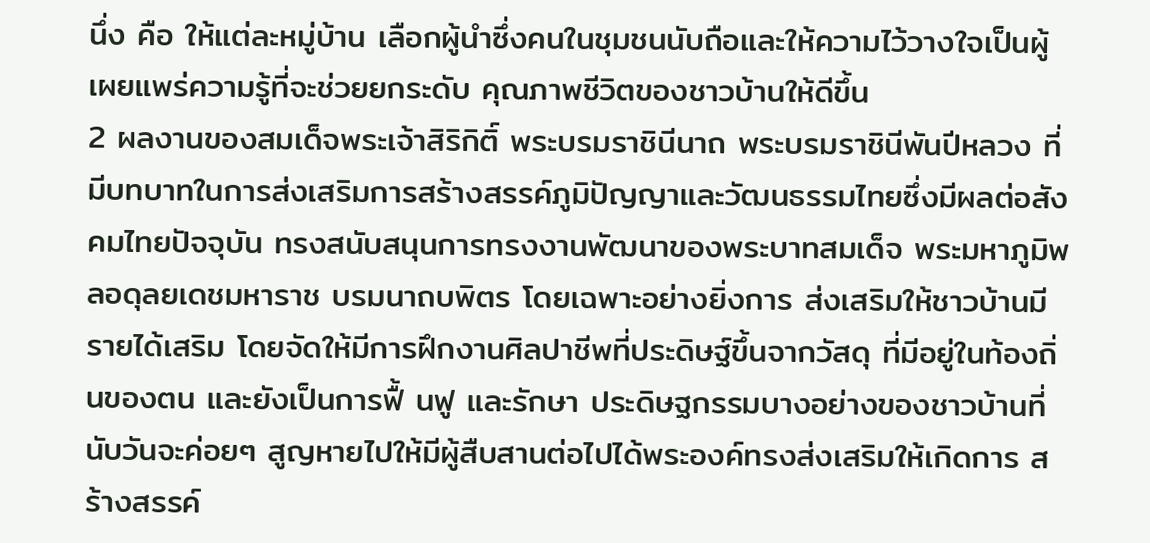นึ่ง คือ ให้แต่ละหมู่บ้าน เลือกผู้นำซึ่งคนในชุมชนนับถือและให้ความไว้วางใจเป็นผู้เผยแพร่ความรู้ที่จะช่วยยกระดับ คุณภาพชีวิตของชาวบ้านให้ดีขึ้น
2 ผลงานของสมเด็จพระเจ้าสิริกิติ์ พระบรมราชินีนาถ พระบรมราชินีพันปีหลวง ที่มีบทบาทในการส่งเสริมการสร้างสรรค์ภูมิปัญญาและวัฒนธรรมไทยซึ่งมีผลต่อสังคมไทยปัจจุบัน ทรงสนับสนุนการทรงงานพัฒนาของพระบาทสมเด็จ พระมหาภูมิพลอดุลยเดชมหาราช บรมนาถบพิตร โดยเฉพาะอย่างยิ่งการ ส่งเสริมให้ชาวบ้านมีรายได้เสริม โดยจัดให้มีการฝึกงานศิลปาชีพที่ประดิษฐ์ขึ้นจากวัสดุ ที่มีอยู่ในท้องถิ่นของตน และยังเป็นการฟื้ นฟู และรักษา ประดิษฐกรรมบางอย่างของชาวบ้านที่นับวันจะค่อยๆ สูญหายไปให้มีผู้สืบสานต่อไปได้พระองค์ทรงส่งเสริมให้เกิดการ สร้างสรรค์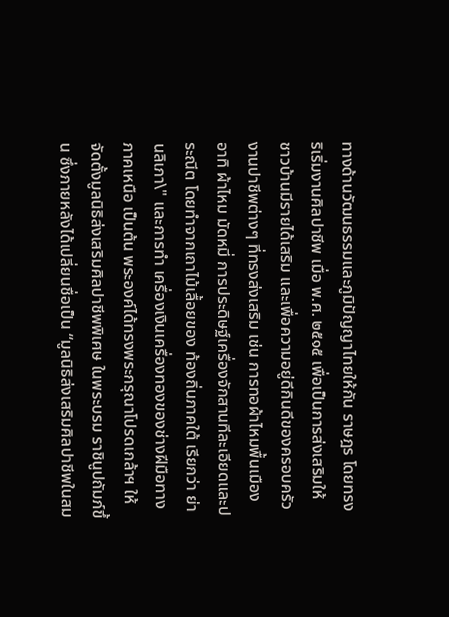ทางด้านวัฒนธรรมและภูมิปัญญาไทยให้กัน ราษฎร โดยทรงริเริ่มงานศิลปาชีพ เมื่อ พ.ศ. ๒๕๑๕ เพื่อเป็นการส่งเสริมให้ ชาวบ้านมีรายได้เสริม และเพื่อความอยู่ดีกินดีของครอบครัว งานปาชีพต่างๆ ที่ทรงส่งเสริม เช่น การทอผ้าไหมพื้นเมือง อาทิ ผ้าไหม มัดหมี่ การประดิษฐ์เครื่องจักสานทีละเอียดและประณีต โดยทำจากเถาไม้เลื้อยของ ท้องถิ่นภาคใต้ เรียกว่า ย่านลิเภา\" และการทำ เครื่องเงินเครื่องทองของช่างฝีมือทางภาคเหนือ เป็นต้น พระองค์ได้ทรงพระกรุณาโปรดเกล้าฯ ให้จัดตั้งมูลนิธิส่งเสริมศิลปาชีพพิเศษ ในพระบรม ราชินูปถัมภ์ขึ้น ซึ่งภายหลังได้เปลี่ยนชื่อเป็น “มูลนิธิส่งเสริมศิลปาชีพในสม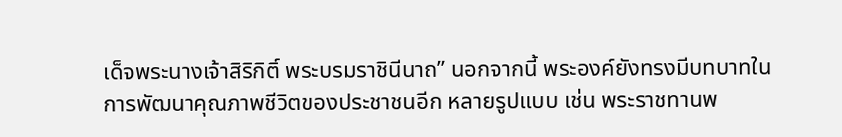เด็จพระนางเจ้าสิริกิติ์ พระบรมราชินีนาถ” นอกจากนี้ พระองค์ยังทรงมีบทบาทในการพัฒนาคุณภาพชีวิตของประชาชนอีก หลายรูปแบบ เช่น พระราชทานพ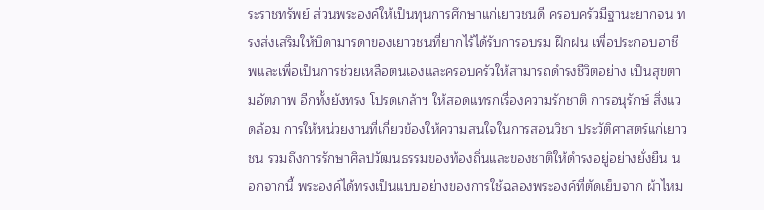ระราชทรัพย์ ส่วนพระองค์ให้เป็นทุนการศึกษาแก่เยาวชนดี ครอบครัวมีฐานะยากจน ทรงส่งเสริมให้บิดามารดาของเยาวชนที่ยากไร้ได้รับการอบรม ฝึกฝน เพื่อประกอบอาชีพและเพื่อเป็นการช่วยเหลือตนเองและครอบครัวให้สามารถดำรงชีวิตอย่าง เป็นสุขตามอัตภาพ อีกทั้งยังทรง โปรดเกล้าฯ ให้สอดแทรกเรื่องความรักชาติ การอนุรักษ์ สิ่งแวดล้อม การให้หน่วยงานที่เกี่ยวข้องให้ความสนใจในการสอนวิชา ประวัติศาสตร์แก่เยาวชน รวมถึงการรักษาศิลปวัฒนธรรมของท้องถิ่นและของชาติให้ดำรงอยู่อย่างยั่งยืน นอกจากนี้ พระองค์ได้ทรงเป็นแบบอย่างของการใช้ฉลองพระองค์ที่ตัดเย็บจาก ผ้าไหม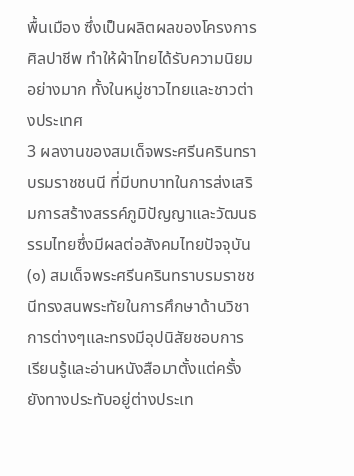พื้นเมือง ซึ่งเป็นผลิตผลของโครงการ ศิลปาชีพ ทำให้ผ้าไทยได้รับความนิยมอย่างมาก ทั้งในหมู่ชาวไทยและชาวต่างประเทศ
3 ผลงานของสมเด็จพระศรีนครินทราบรมราชชนนี ที่มีบทบาทในการส่งเสริมการสร้างสรรค์ภูมิปัญญาและวัฒนธรรมไทยซึ่งมีผลต่อสังคมไทยปัจจุบัน (๑) สมเด็จพระศรีนครินทราบรมราชชนีทรงสนพระทัยในการศึกษาด้านวิชาการต่างๆและทรงมีอุปนิสัยชอบการ เรียนรู้และอ่านหนังสือมาตั้งแต่ครั้งยังทางประทับอยู่ต่างประเท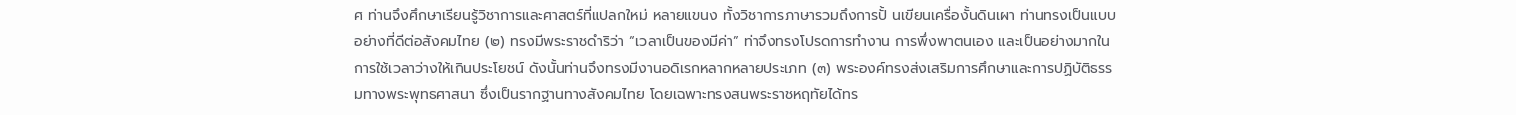ศ ท่านจึงศึกษาเรียนรู้วิชาการและศาสตร์ที่แปลกใหม่ หลายแขนง ทั้งวิชาการภาษารวมถึงการปั้ นเขียนเครื่องั้นดินเผา ท่านทรงเป็นแบบอย่างที่ดีต่อสังคมไทย (๒) ทรงมีพระราชดำริว่า “เวลาเป็นของมีค่า” ท่าจึงทรงโปรดการทำงาน การพึ่งพาตนเอง และเป็นอย่างมากในการใช้เวลาว่างให้เกินประโยชน์ ดังนั้นท่านจึงทรงมีงานอดิเรกหลากหลายประเภท (๓) พระองค์ทรงส่งเสริมการศึกษาและการปฏิบัติธรรมทางพระพุทธศาสนา ซึ่งเป็นรากฐานทางสังคมไทย โดยเฉพาะทรงสนพระราชหฤทัยได้ทร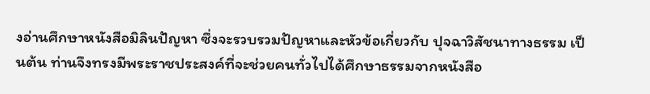งอ่านศึกษาหนังสือมิลินปัญหา ซึ่งจะรวบรวมปัญหาและหัวข้อเกี่ยวกับ ปุจฉาวิสัชนาทางธรรม เป็นต้น ท่านจึงทรงมีพระราชประสงค์ที่จะช่วยคนทั่วไปได้ศึกษาธรรมจากหนังสือ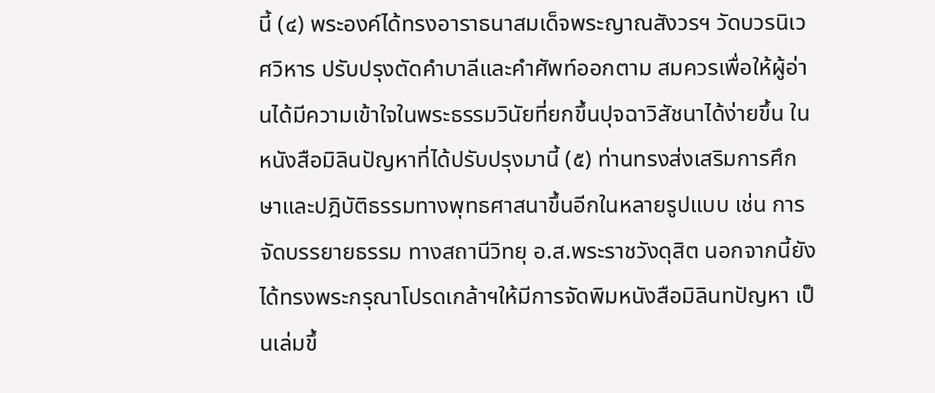นี้ (๔) พระองค์ได้ทรงอาราธนาสมเด็จพระญาณสังวรฯ วัดบวรนิเวศวิหาร ปรับปรุงตัดคำบาลีและคำศัพท์ออกตาม สมควรเพื่อให้ผู้อ่านได้มีความเข้าใจในพระธรรมวินัยที่ยกขึ้นปุจฉาวิสัชนาได้ง่ายขึ้น ในหนังสือมิลินปัญหาที่ได้ปรับปรุงมานี้ (๕) ท่านทรงส่งเสริมการศึกษาและปฎิบัติธรรมทางพุทธศาสนาขึ้นอีกในหลายรูปแบบ เช่น การจัดบรรยายธรรม ทางสถานีวิทยุ อ.ส.พระราชวังดุสิต นอกจากนี้ยังได้ทรงพระกรุณาโปรดเกล้าฯให้มีการจัดพิมหนังสือมิลินทปัญหา เป็นเล่มขึ้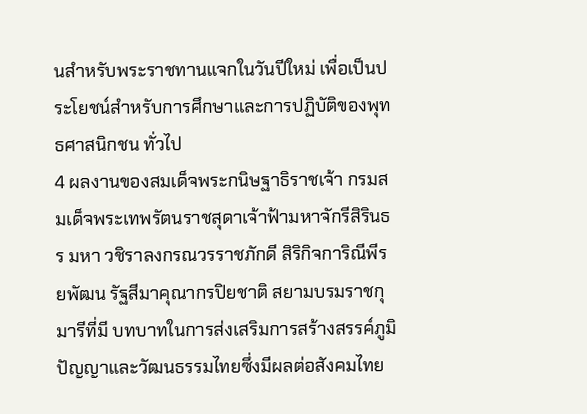นสำหรับพระราชทานแจกในวันปีใหม่ เพื่อเป็นประโยชน์สำหรับการศึกษาและการปฏิบัติของพุทธศาสนิกชน ทั่วไป
4 ผลงานของสมเด็จพระกนิษฐาธิราชเจ้า กรมสมเด็จพระเทพรัตนราชสุดาเจ้าฟ้ามหาจักรีสิรินธร มหา วชิราลงกรณวรราชภักดี สิริกิจการิณีพีรยพัฒน รัฐสีมาคุณากรปิยชาติ สยามบรมราชกุมารีที่มี บทบาทในการส่งเสริมการสร้างสรรค์ภูมิปัญญาและวัฒนธรรมไทยซึ่งมีผลต่อสังคมไทย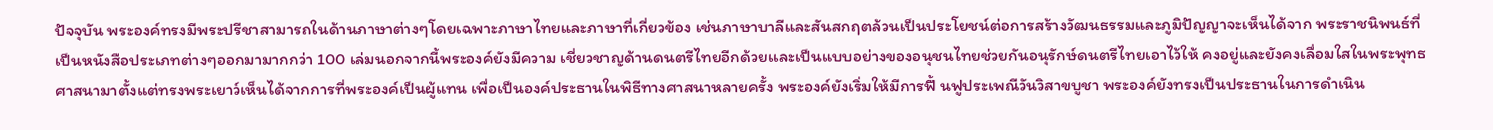ปัจจุบัน พระองค์ทรงมีพระปรีชาสามารถในด้านภาษาต่างๆโดยเฉพาะภาษาไทยและภาษาที่เกี่ยวข้อง เช่นภาษาบาลีและสันสกฤตล้วนเป็นประโยชน์ต่อการสร้างวัฒนธรรมและภูมิปัญญาจะเห็นได้จาก พระราชนิพนธ์ที่เป็นหนังสือประเภทต่างๆออกมามากกว่า 100 เล่มนอกจากนี้พระองค์ยังมีความ เชี่ยวชาญด้านดนตรีไทยอีกด้วยเเละเป็นแบบอย่างของอนุชนไทยช่วยกันอนุรักษ์ดนตรีไทยเอาไว้ให้ คงอยู่และยังคงเลื่อมใสในพระพุทธศาสนามาตั้งแต่ทรงพระเยาว์เห็นได้จากการที่พระองค์เป็นผู้แทน เพื่อเป็นองค์ประธานในพิธีทางศาสนาหลายครั้ง พระองค์ยังเริ่มให้มีการฟื้ นฟูประเพณีวันวิสาขบูชา พระองค์ยังทรงเป็นประธานในการดำเนิน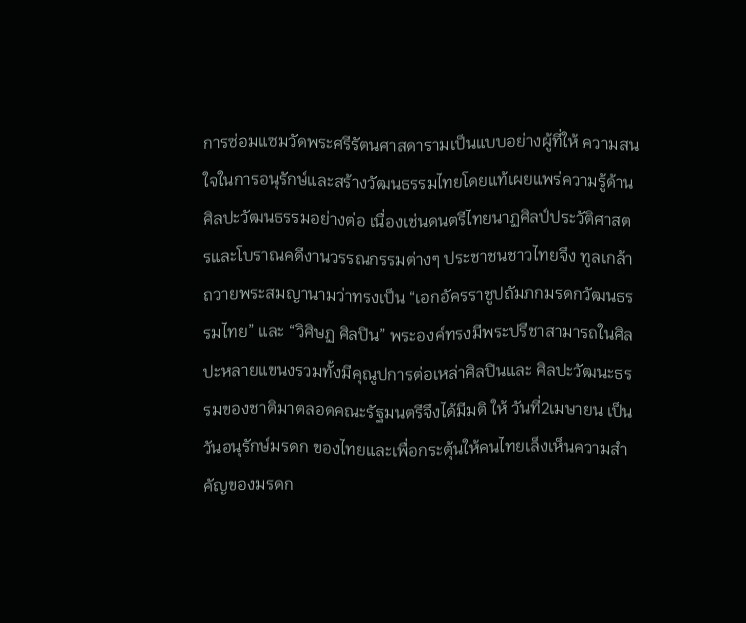การซ่อมแซมวัดพระศรีรัตนศาสดารามเป็นแบบอย่างผู้ที่ให้ ความสนใจในการอนุรักษ์และสร้างวัฒนธรรมไทยโดยแท้เผยแพร่ความรู้ด้านศิลปะวัฒนธรรมอย่างต่อ เนื่องเช่นดนตรีไทยนาฏศิลป์ประวัติศาสตรและโบราณคดีงานวรรณกรรมต่างๆ ประชาชนชาวไทยจึง ทูลเกล้า ถวายพระสมญานามว่าทรงเป็น “เอกอัครราชูปถัมภกมรดกวัฒนธรรมไทย” และ “วิศิษฏ ศิลปิน” พระองค์ทรงมีพระปรีชาสามารถในศิลปะหลายแขนงรวมทั้งมีคุณูปการต่อเหล่าศิลปินและ ศิลปะวัฒนะธรรมของชาติมาตลอดคณะรัฐมนตรีจึงได้มีมติ ให้ วันที่2เมษายน เป็นวันอนุรักษ์มรดก ของไทยและเพื่อกระตุ้นให้คนไทยเล็งเห็นความสำคัญของมรดก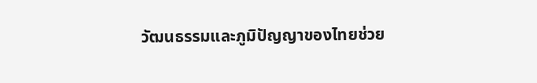วัฒนธรรมและภูมิปัญญาของไทยช่วย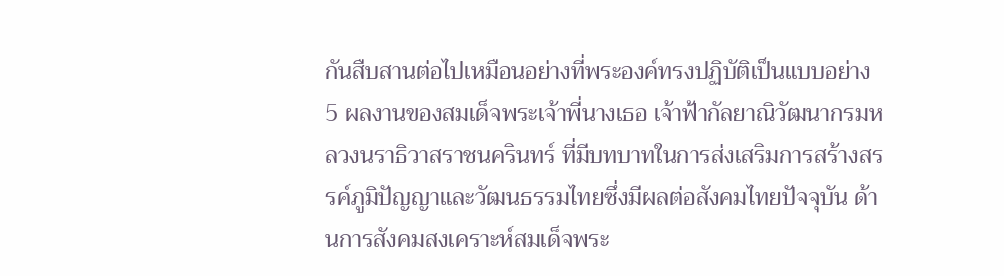กันสืบสานต่อไปเหมือนอย่างที่พระองค์ทรงปฏิบัติเป็นแบบอย่าง
5 ผลงานของสมเด็จพระเจ้าพี่นางเธอ เจ้าฟ้ากัลยาณิวัฒนากรมหลวงนราธิวาสราชนครินทร์ ที่มีบทบาทในการส่งเสริมการสร้างสรรค์ภูมิปัญญาและวัฒนธรรมไทยซึ่งมีผลต่อสังคมไทยปัจจุบัน ด้านการสังคมสงเคราะห์สมเด็จพระ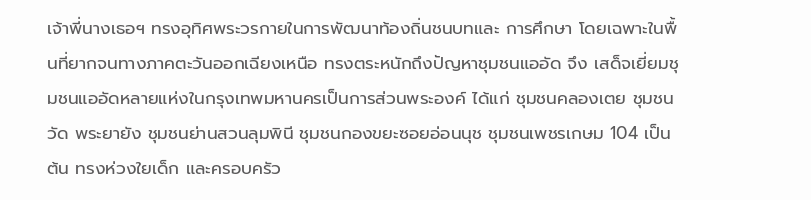เจ้าพี่นางเธอฯ ทรงอุทิศพระวรกายในการพัฒนาท้องถิ่นชนบทและ การศึกษา โดยเฉพาะในพื้นที่ยากจนทางภาคตะวันออกเฉียงเหนือ ทรงตระหนักถึงปัญหาชุมชนแออัด จึง เสด็จเยี่ยมชุมชนแออัดหลายแห่งในกรุงเทพมหานครเป็นการส่วนพระองค์ ได้แก่ ชุมชนคลองเตย ชุมชนวัด พระยายัง ชุมชนย่านสวนลุมพินี ชุมชนกองขยะซอยอ่อนนุช ชุมชนเพชรเกษม 104 เป็นต้น ทรงห่วงใยเด็ก และครอบครัว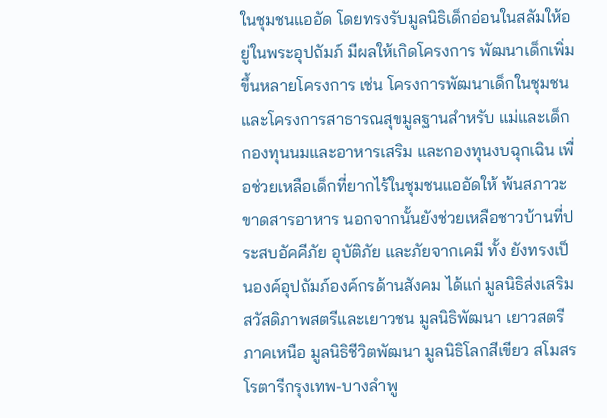ในชุมชนแออัด โดยทรงรับมูลนิธิเด็กอ่อนในสลัมให้อยู่ในพระอุปถัมภ์ มีผลให้เกิดโครงการ พัฒนาเด็กเพิ่มขึ้นหลายโครงการ เช่น โครงการพัฒนาเด็กในชุมชนและโครงการสาธารณสุขมูลฐานสำหรับ แม่และเด็ก กองทุนนมและอาหารเสริม และกองทุนงบฉุกเฉิน เพื่อช่วยเหลือเด็กที่ยากไร้ในชุมชนแออัดให้ พ้นสภาวะขาดสารอาหาร นอกจากนั้นยังช่วยเหลือชาวบ้านที่ประสบอัคคีภัย อุบัติภัย และภัยจากเคมี ทั้ง ยังทรงเป็นองค์อุปถัมภ์องค์กรด้านสังคม ได้แก่ มูลนิธิส่งเสริมสวัสดิภาพสตรีและเยาวชน มูลนิธิพัฒนา เยาวสตรีภาคเหนือ มูลนิธิชีวิตพัฒนา มูลนิธิโลกสีเขียว สโมสรโรตารีกรุงเทพ-บางลำพู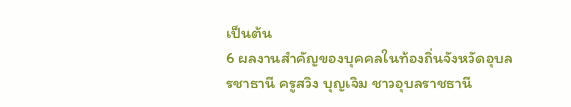เป็นต้น
6 ผลงานสำคัญของบุคคลในท้องถิ่นจังหวัดอุบลรชาธานี ครูสวิง บุญเจิม ชาวอุบลราชธานี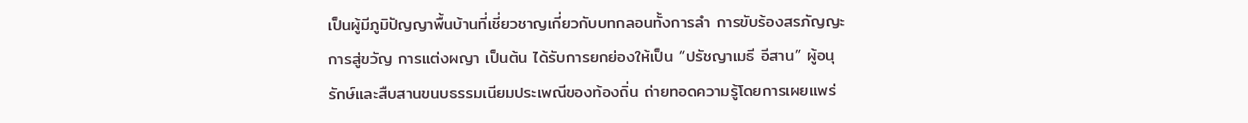เป็นผู้มีภูมิปัญญาพื้นบ้านที่เชี่ยวชาญเกี่ยวกับบทกลอนทั้งการลำ การขับร้องสรภัญญะ การสู่ขวัญ การแต่งผญา เป็นต้น ได้รับการยกย่องให้เป็น “ปรัชญาเมธี อีสาน” ผู้อนุรักษ์และสืบสานขนบธรรมเนียมประเพณีของท้องถิ่น ถ่ายทอดความรู้โดยการเผยแพร่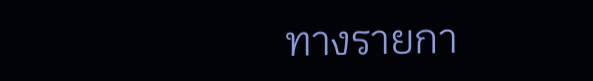ทางรายกา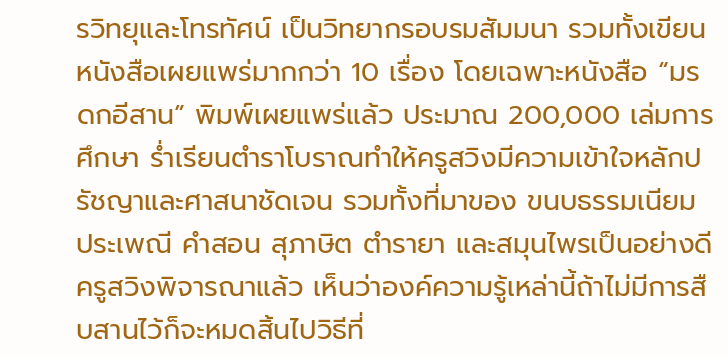รวิทยุและโทรทัศน์ เป็นวิทยากรอบรมสัมมนา รวมทั้งเขียนหนังสือเผยแพร่มากกว่า 10 เรื่อง โดยเฉพาะหนังสือ “มรดกอีสาน” พิมพ์เผยแพร่แล้ว ประมาณ 200,000 เล่มการศึกษา ร่ำเรียนตำราโบราณทำให้ครูสวิงมีความเข้าใจหลักปรัชญาและศาสนาชัดเจน รวมทั้งที่มาของ ขนบธรรมเนียม ประเพณี คำสอน สุภาษิต ตำรายา และสมุนไพรเป็นอย่างดี ครูสวิงพิจารณาแล้ว เห็นว่าองค์ความรู้เหล่านี้ถ้าไม่มีการสืบสานไว้ก็จะหมดสิ้นไปวิธีที่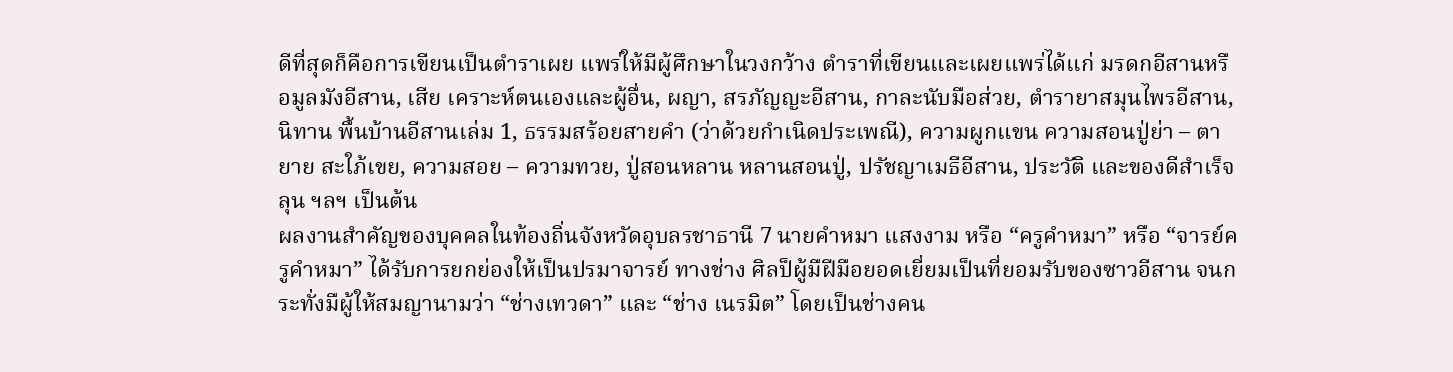ดีที่สุดก็คือการเขียนเป็นตำราเผย แพร่ให้มีผู้ศึกษาในวงกว้าง ตำราที่เขียนและเผยแพร่ได้แก่ มรดกอีสานหรือมูลมังอีสาน, เสีย เคราะห์ตนเองและผู้อื่น, ผญา, สรภัญญะอีสาน, กาละนับมือส่วย, ตำรายาสมุนไพรอีสาน, นิทาน พื้นบ้านอีสานเล่ม 1, ธรรมสร้อยสายคำ (ว่าด้วยกำเนิดประเพณี), ความผูกแขน ความสอนปู่ย่า – ตายาย สะใภ้เขย, ความสอย – ความทวย, ปู่สอนหลาน หลานสอนปู่, ปรัชญาเมธีอีสาน, ประวัติ และของดีสำเร็จลุน ฯลฯ เป็นต้น
ผลงานสำคัญของบุคคลในท้องถิ่นจังหวัดอุบลรชาธานี 7 นายคำหมา แสงงาม หรือ “ครูคำหมา” หรือ “จารย์ครูคำหมา” ได้รับการยกย่องให้เป็นปรมาจารย์ ทางช่าง ศิลป็ผู้มืฝีมือยอดเยี่ยมเป็นที่ยอมรับของซาวอีสาน จนกระทั่งมืผู้ให้สมญานามว่า “ช่างเทวดา” และ “ช่าง เนรมิต” โดยเป็นช่างคน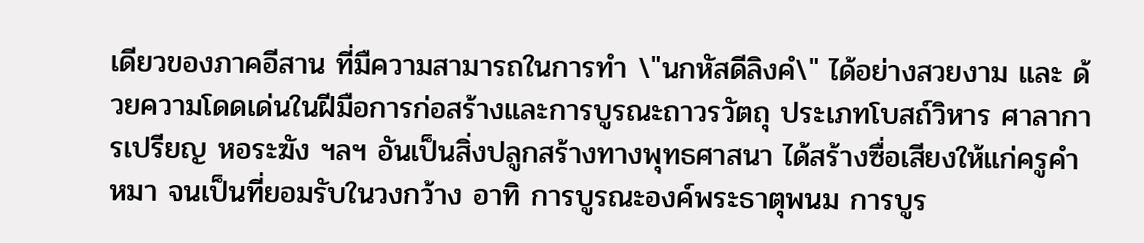เดียวของภาคอีสาน ที่มืความสามารถในการทำ \"นกหัสดีลิงคํ\" ได้อย่างสวยงาม และ ด้วยความโดดเด่นในฝีมือการก่อสร้างและการบูรณะถาวรวัตถุ ประเภทโบสถ์วิหาร ศาลาการเปรียญ หอระฆัง ฯลฯ อันเป็นสิ่งปลูกสร้างทางพุทธศาสนา ได้สร้างซื่อเสียงให้แก่ครูคำหมา จนเป็นที่ยอมรับในวงกว้าง อาทิ การบูรณะองค์พระธาตุพนม การบูร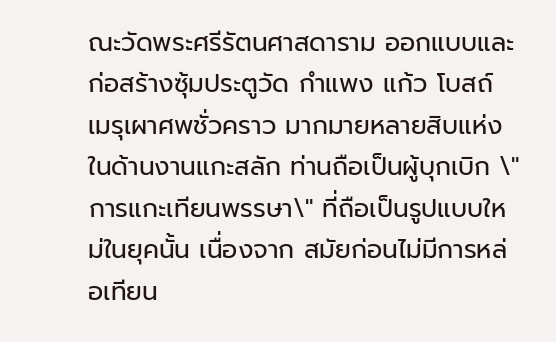ณะวัดพระศรีรัตนศาสดาราม ออกแบบและก่อสร้างซุ้มประตูวัด กำแพง แก้ว โบสถ์ เมรุเผาศพชั่วคราว มากมายหลายสิบแห่ง ในด้านงานแกะสลัก ท่านถือเป็นผู้บุกเบิก \"การแกะเทียนพรรษา\" ที่ถือเป็นรูปแบบใหม่ในยุคนั้น เนื่องจาก สมัยก่อนไม่มีการหล่อเทียน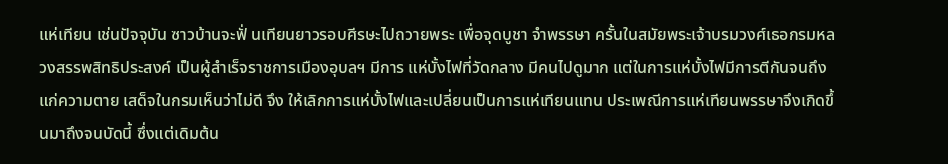แห่เทียน เช่นปัจจุบัน ซาวบ้านจะฟั่ นเทียนยาวรอบศีรษะไปถวายพระ เพื่อจุดบูชา จำพรรษา ครั้นในสมัยพระเจ้าบรมวงศ์เธอกรมหลวงสรรพสิทธิประสงค์ เป็นผู้สำเร็จราชการเมืองอุบลฯ มีการ แห่บั้งไฟที่วัดกลาง มีคนไปดูมาก แต่ในการแห่บั้งไฟมีการตีกันจนถึงแก่ความตาย เสด็จในกรมเห็นว่าไม่ดี จึง ให้เลิกการแห่บั้งไฟและเปลี่ยนเป็นการแห่เทียนแทน ประเพณีการแห่เทียนพรรษาจึงเกิดขึ้นมาถึงจนบัดนี้ ซึ่งแต่เดิมต้น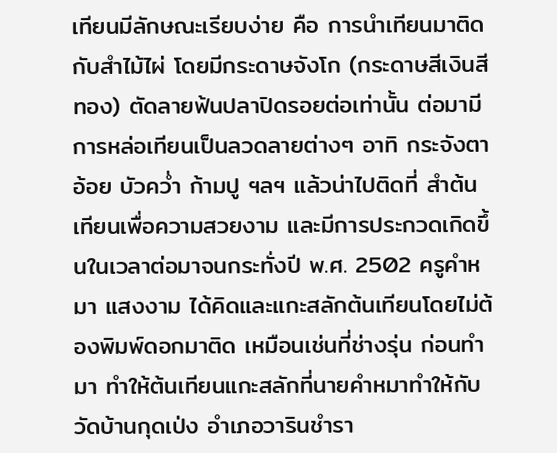เทียนมีลักษณะเรียบง่าย คือ การนำเทียนมาติดกับสำไม้ไผ่ โดยมีกระดาษจังโก (กระดาษสีเงินสี ทอง) ตัดลายฟ้นปลาปิดรอยต่อเท่านั้น ต่อมามีการหล่อเทียนเป็นลวดลายต่างๆ อาทิ กระจังตาอ้อย บัวควํ่า ก้ามปู ฯลฯ แล้วน่าไปติดที่ สำต้นเทียนเพื่อความสวยงาม และมีการประกวดเกิดขึ้นในเวลาต่อมาจนกระทั่งปี พ.ศ. 2502 ครูคำหมา แสงงาม ได้คิดและแกะสลักต้นเทียนโดยไม่ต้องพิมพ์ดอกมาติด เหมือนเช่นที่ช่างรุ่น ก่อนทำมา ทำให้ต้นเทียนแกะสลักที่นายคำหมาทำให้กับ วัดบ้านกุดเป่ง อำเภอวารินชำรา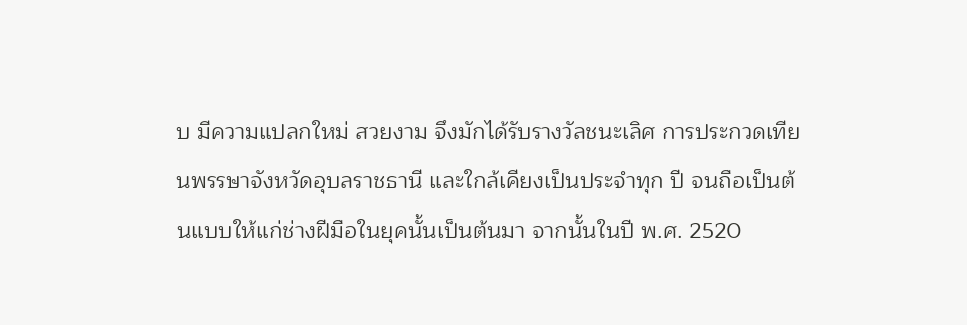บ มีความแปลกใหม่ สวยงาม จึงมักได้รับรางวัลชนะเลิศ การประกวดเทียนพรรษาจังหวัดอุบลราชธานี และใกล้เคียงเป็นประจำทุก ปี จนถือเป็นต้นแบบให้แก่ช่างฝีมือในยุคนั้นเป็นต้นมา จากนั้นในปี พ.ศ. 2520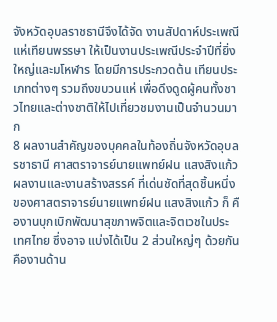จังหวัดอุบลราชธานีจึงได้จัด งานสัปดาห์ประเพณีแห่เทียนพรรษา ให้เป็นงานประเพณีประจำปีที่ยิ่งใหญ่และมโหฬาร โดยมีการประกวดต้น เทียนประเภทต่างๆ รวมถึงขบวนแห่ เพื่อดึงดูดผู้คนทั้งชาวไทยและต่างชาติให้ไปเที่ยวชมงานเป็นจำนวนมาก
8 ผลงานสำคัญของบุคคลในท้องถิ่นจังหวัดอุบลรชาธานี ศาสตราจารย์นายแพทย์ฝน แสงสิงแก้ว ผลงานและงานสร้างสรรค์ ที่เด่นชัดที่สุดชิ้นหนึ่งของศาสตราจารย์นายแพทย์ฝน แสงสิงแก้ว ก็ คืองานบุกเบิกพัฒนาสุขภาพจิตและจิตเวชในประเทศไทย ซึ่งอาจ แบ่งได้เป็น 2 ส่วนใหญ่ๆ ด้วยกันคืองานด้าน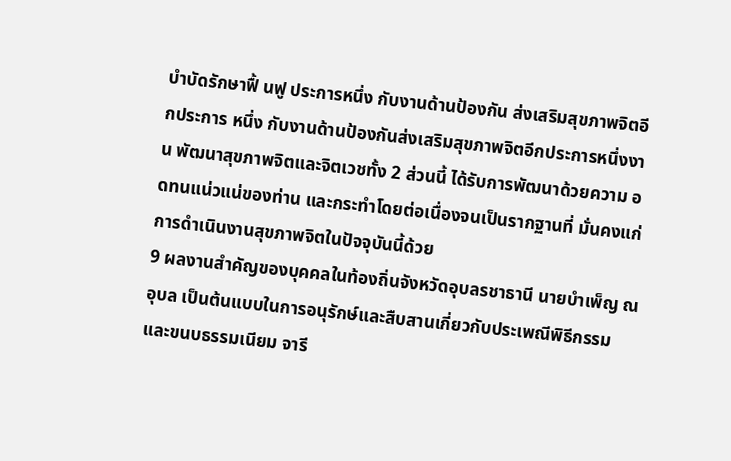บำบัดรักษาฟื้ นฟู ประการหนึ่ง กับงานด้านป้องกัน ส่งเสริมสุขภาพจิตอีกประการ หนึ่ง กับงานด้านป้องกันส่งเสริมสุขภาพจิตอีกประการหนึ่งงาน พัฒนาสุขภาพจิตและจิตเวชทั้ง 2 ส่วนนี้ ได้รับการพัฒนาด้วยความ อดทนแน่วแน่ของท่าน และกระทำโดยต่อเนื่องจนเป็นรากฐานที่ มั่นคงแก่การดำเนินงานสุขภาพจิตในปัจจุบันนี้ด้วย
9 ผลงานสำคัญของบุคคลในท้องถิ่นจังหวัดอุบลรชาธานี นายบำเพ็ญ ณ อุบล เป็นต้นแบบในการอนุรักษ์และสืบสานเกี่ยวกับประเพณีพิธีกรรม และขนบธรรมเนียม จารี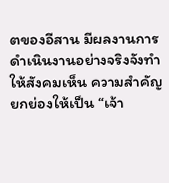ตของอีสาน มีผลงานการดำเนินงานอย่างจริงจังทำให้สังคมเห็น ความสำคัญยกย่องให้เป็น “เจ้า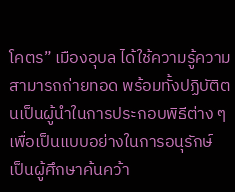โคตร” เมืองอุบล ได้ใช้ความรู้ความสามารถถ่ายทอด พร้อมทั้งปฏิบัติตนเป็นผู้นำในการประกอบพิธีต่าง ๆ เพื่อเป็นแบบอย่างในการอนุรักษ์ เป็นผู้ศึกษาค้นคว้า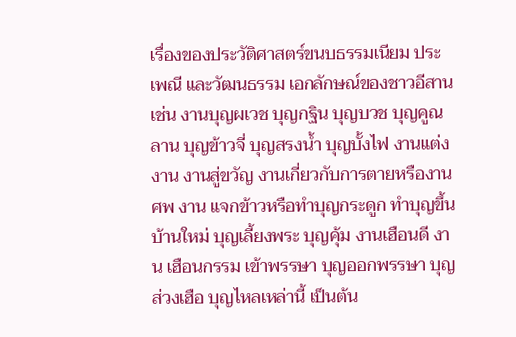เรื่องของประวัติศาสตร์ขนบธรรมเนียม ประเพณี และวัฒนธรรม เอกลักษณ์ของชาวอีสาน เช่น งานบุญผเวช บุญกฐิน บุญบวช บุญคูณลาน บุญข้าวจี่ บุญสรงน้ำ บุญบั้งไฟ งานแต่งงาน งานสู่ขวัญ งานเกี่ยวกับการตายหรืองานศพ งาน แจกข้าวหรือทำบุญกระดูก ทำบุญขึ้นบ้านใหม่ บุญเลี้ยงพระ บุญคุ้ม งานเฮือนดี งาน เฮือนกรรม เข้าพรรษา บุญออกพรรษา บุญส่วงเฮือ บุญไหลเหล่านี้ เป็นต้น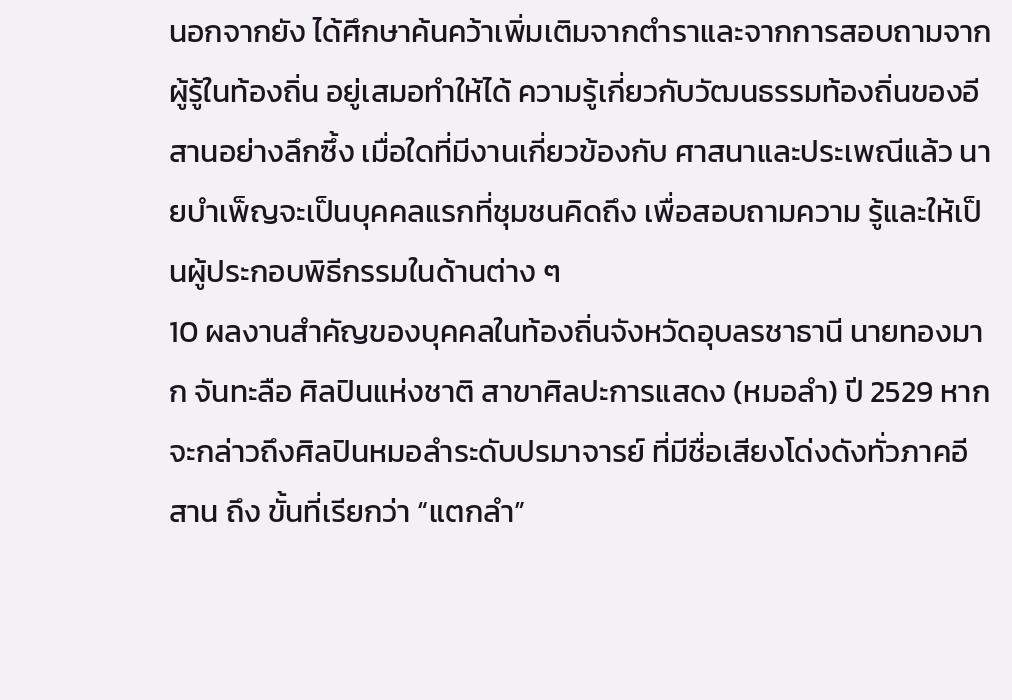นอกจากยัง ได้ศึกษาค้นคว้าเพิ่มเติมจากตำราและจากการสอบถามจากผู้รู้ในท้องถิ่น อยู่เสมอทำให้ได้ ความรู้เกี่ยวกับวัฒนธรรมท้องถิ่นของอีสานอย่างลึกซึ้ง เมื่อใดที่มีงานเกี่ยวข้องกับ ศาสนาและประเพณีแล้ว นายบำเพ็ญจะเป็นบุคคลแรกที่ชุมชนคิดถึง เพื่อสอบถามความ รู้และให้เป็นผู้ประกอบพิธีกรรมในด้านต่าง ๆ
10 ผลงานสำคัญของบุคคลในท้องถิ่นจังหวัดอุบลรชาธานี นายทองมาก จันทะลือ ศิลปินแห่งชาติ สาขาศิลปะการแสดง (หมอลำ) ปี 2529 หากจะกล่าวถึงศิลปินหมอลำระดับปรมาจารย์ ที่มีชื่อเสียงโด่งดังทั่วภาคอีสาน ถึง ขั้นที่เรียกว่า “แตกลำ”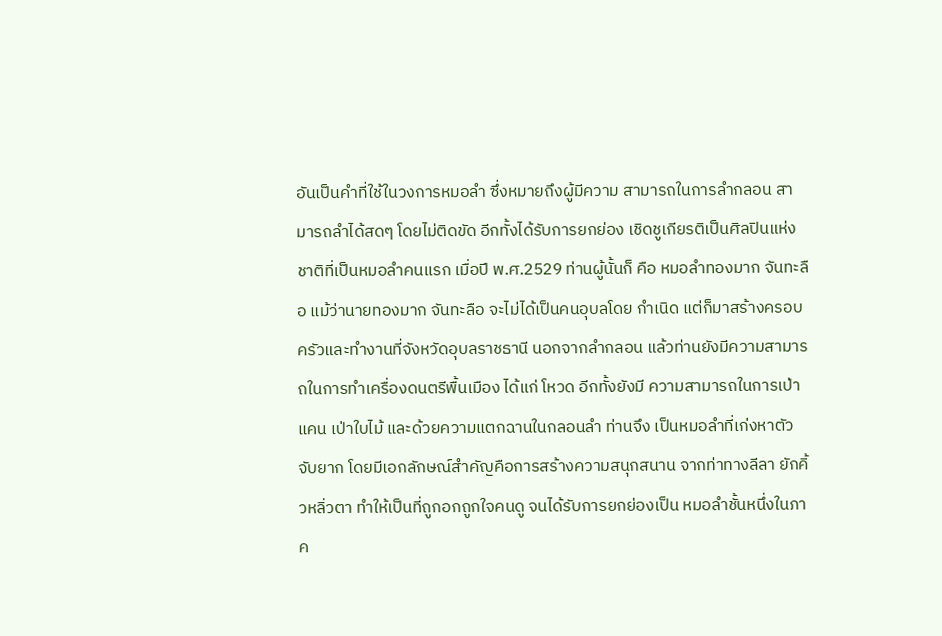อันเป็นคำที่ใช้ในวงการหมอลำ ซึ่งหมายถึงผู้มีความ สามารถในการลำกลอน สามารถลำได้สดๆ โดยไม่ติดขัด อีกทั้งได้รับการยกย่อง เชิดชูเกียรติเป็นศิลปินแห่งชาติที่เป็นหมอลำคนแรก เมื่อปี พ.ศ.2529 ท่านผู้นั้นก็ คือ หมอลำทองมาก จันทะลือ แม้ว่านายทองมาก จันทะลือ จะไม่ได้เป็นคนอุบลโดย กำเนิด แต่ก็มาสร้างครอบครัวและทำงานที่จังหวัดอุบลราชธานี นอกจากลำกลอน แล้วท่านยังมีความสามารถในการทำเครื่องดนตรีพื้นเมือง ได้แก่ โหวด อีกทั้งยังมี ความสามารถในการเป่าแคน เป่าใบไม้ และด้วยความแตกฉานในกลอนลำ ท่านจึง เป็นหมอลำที่เก่งหาตัวจับยาก โดยมีเอกลักษณ์สำคัญคือการสร้างความสนุกสนาน จากท่าทางลีลา ยักคิ้วหลิ่วตา ทำให้เป็นที่ถูกอกถูกใจคนดู จนได้รับการยกย่องเป็น หมอลำชั้นหนึ่งในภาค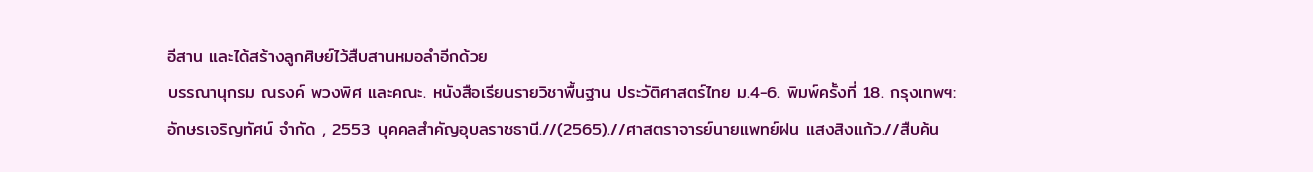อีสาน และได้สร้างลูกศิษย์ไว้สืบสานหมอลำอีกด้วย
บรรณานุกรม ณรงค์ พวงพิศ และคณะ. หนังสือเรียนรายวิชาพื้นฐาน ประวัติศาสตร์ไทย ม.4-6. พิมพ์ครั้งที่ 18. กรุงเทพฯ: อักษรเจริญทัศน์ จำกัด , 2553 บุคคลสำคัญอุบลราชธานี.//(2565).//ศาสตราจารย์นายแพทย์ฝน แสงสิงแก้ว.//สืบค้น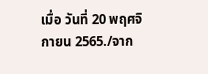เมื่อ วันที่ 20 พฤศจิกายน 2565./จาก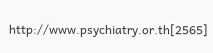http://www.psychiatry.or.th[2565]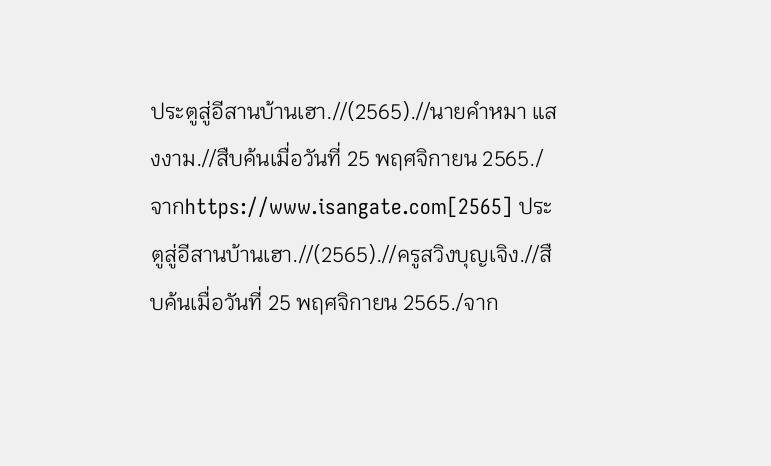ประตูสู่อีสานบ้านเฮา.//(2565).//นายคำหมา แสงงาม.//สืบค้นเมื่อวันที่ 25 พฤศจิกายน 2565./จากhttps://www.isangate.com[2565] ประตูสู่อีสานบ้านเฮา.//(2565).//ครูสวิงบุญเจิง.//สืบค้นเมื่อวันที่ 25 พฤศจิกายน 2565./จาก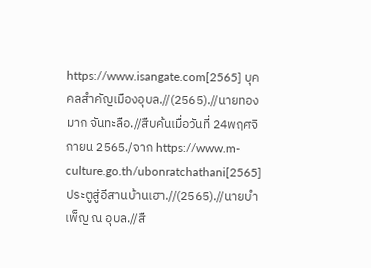https://www.isangate.com[2565] บุคคลสำคัญเมืองอุบล.//(2565).//นายทองมาก จันทะลือ.//สืบค้นเมื่อวันที่ 24พฤศจิกายน 2565./จาก https://www.m-culture.go.th/ubonratchathani[2565] ประตูสู่อีสานบ้านเฮา.//(2565).//นายบำเพ็ญ ณ อุบล.//สื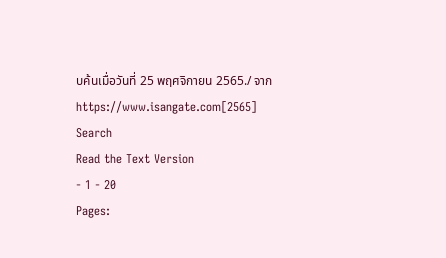บค้นเมื่อวันที่ 25 พฤศจิกายน 2565./ จาก https://www.isangate.com[2565]
Search
Read the Text Version
- 1 - 20
Pages: